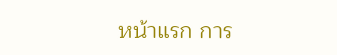หน้าแรก การ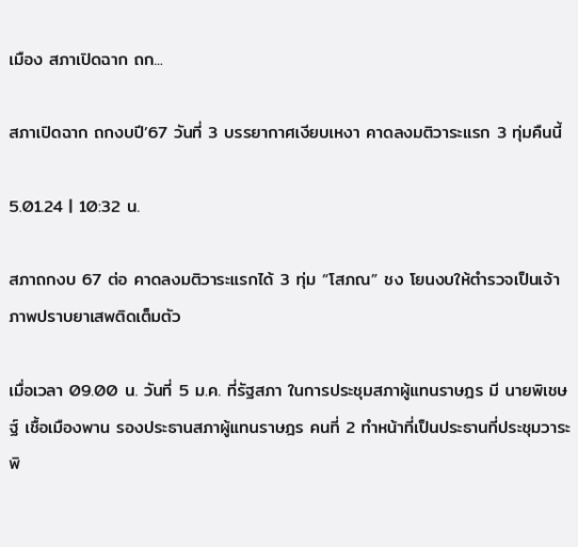เมือง สภาเปิดฉาก ถก...

สภาเปิดฉาก ถกงบปี’67 วันที่ 3 บรรยากาศเงียบเหงา คาดลงมติวาระแรก 3 ทุ่มคืนนี้

5.01.24 | 10:32 น.

สภาถกงบ 67 ต่อ คาดลงมติวาระแรกได้ 3 ทุ่ม “โสภณ” ชง โยนงบให้ตำรวจเป็นเจ้าภาพปราบยาเสพติดเต็มตัว

เมื่อเวลา 09.00 น. วันที่ 5 ม.ค. ที่รัฐสภา ในการประชุมสภาผู้แทนราษฎร มี นายพิเชษฐ์ เชื้อเมืองพาน รองประธานสภาผู้แทนราษฎร คนที่ 2 ทำหน้าที่เป็นประธานที่ประชุมวาระพิ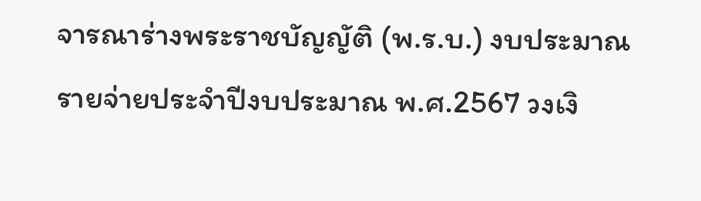จารณาร่างพระราชบัญญัติ (พ.ร.บ.) งบประมาณรายจ่ายประจำปีงบประมาณ พ.ศ.2567 วงเงิ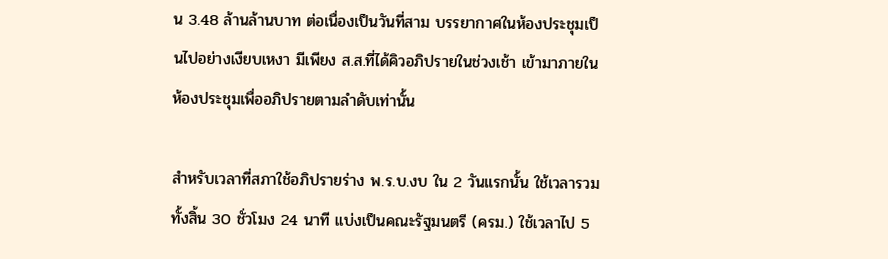น 3.48 ล้านล้านบาท ต่อเนื่องเป็นวันที่สาม บรรยากาศในห้องประชุมเป็นไปอย่างเงียบเหงา มีเพียง ส.ส.ที่ได้คิวอภิปรายในช่วงเช้า เข้ามาภายในห้องประชุมเพื่ออภิปรายตามลำดับเท่านั้น

สำหรับเวลาที่สภาใช้อภิปรายร่าง พ.ร.บ.งบ ใน 2 วันแรกนั้น ใช้เวลารวมทั้งสิ้น 30 ชั่วโมง 24 นาที แบ่งเป็นคณะรัฐมนตรี (ครม.) ใช้เวลาไป 5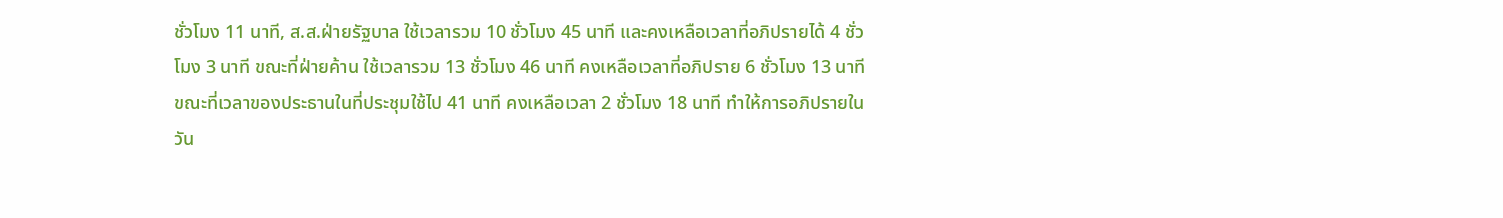ชั่วโมง 11 นาที, ส.ส.ฝ่ายรัฐบาล ใช้เวลารวม 10 ชั่วโมง 45 นาที และคงเหลือเวลาที่อภิปรายได้ 4 ชั่วโมง 3 นาที ขณะที่ฝ่ายค้าน ใช้เวลารวม 13 ชั่วโมง 46 นาที คงเหลือเวลาที่อภิปราย 6 ชั่วโมง 13 นาที ขณะที่เวลาของประธานในที่ประชุมใช้ไป 41 นาที คงเหลือเวลา 2 ชั่วโมง 18 นาที ทำให้การอภิปรายในวัน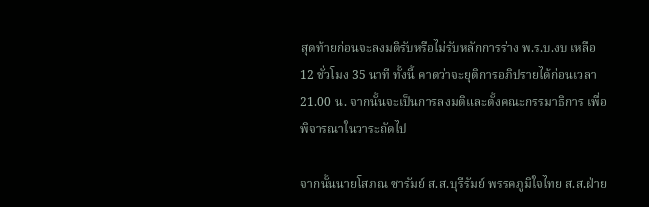สุดท้ายก่อนจะลงมติรับหรือไม่รับหลักการร่าง พ.ร.บ.งบ เหลือ 12 ชั่วโมง 35 นาที ทั้งนี้ คาดว่าจะยุติการอภิปรายได้ก่อนเวลา 21.00 น. จากนั้นจะเป็นการลงมติและตั้งคณะกรรมาธิการ เพื่อพิจารณาในวาระถัดไป

จากนั้นนายโสภณ ซารัมย์ ส.ส.บุรีรัมย์ พรรคภูมิใจไทย ส.ส.ฝ่าย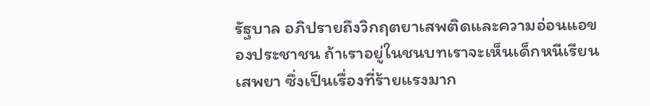รัฐบาล อภิปรายถึงวิกฤตยาเสพติดและความอ่อนแอของประชาชน ถ้าเราอยู่ในชนบทเราจะเห็นเด็กหนีเรียนเสพยา ซึ่งเป็นเรื่องที่ร้ายแรงมาก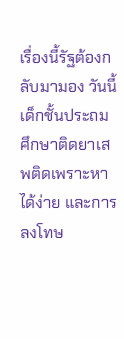เรื่องนี้รัฐต้องกลับมามอง วันนี้เด็กชั้นประถมศึกษาติดยาเสพติดเพราะหาได้ง่าย และการลงโทษ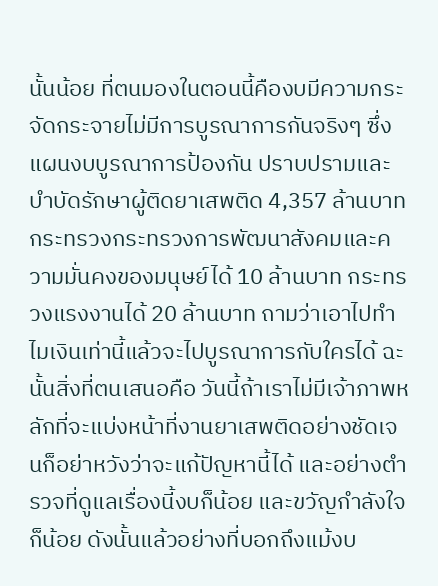นั้นน้อย ที่ตนมองในตอนนี้คืองบมีความกระจัดกระจายไม่มีการบูรณาการกันจริงๆ ซึ่งแผนงบบูรณาการป้องกัน ปราบปรามและบำบัดรักษาผู้ติดยาเสพติด 4,357 ล้านบาท กระทรวงกระทรวงการพัฒนาสังคมและความมั่นคงของมนุษย์ได้ 10 ล้านบาท กระทรวงแรงงานได้ 20 ล้านบาท ถามว่าเอาไปทำไมเงินเท่านี้แล้วจะไปบูรณาการกับใครได้ ฉะนั้นสิ่งที่ตนเสนอคือ วันนี้ถ้าเราไม่มีเจ้าภาพหลักที่จะแบ่งหน้าที่งานยาเสพติดอย่างชัดเจนก็อย่าหวังว่าจะแก้ปัญหานี้ได้ และอย่างตำรวจที่ดูแลเรื่องนี้งบก็น้อย และขวัญกำลังใจก็น้อย ดังนั้นแล้วอย่างที่บอกถึงแม้งบ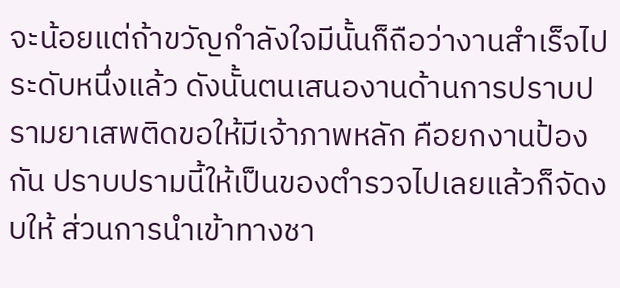จะน้อยแต่ถ้าขวัญกำลังใจมีนั้นก็ถือว่างานสำเร็จไประดับหนึ่งแล้ว ดังนั้นตนเสนองานด้านการปราบปรามยาเสพติดขอให้มีเจ้าภาพหลัก คือยกงานป้องกัน ปราบปรามนี้ให้เป็นของตำรวจไปเลยแล้วก็จัดงบให้ ส่วนการนำเข้าทางชา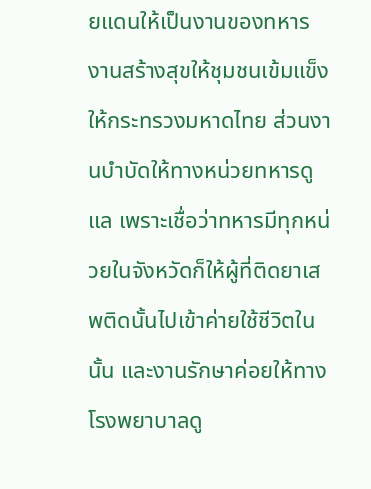ยแดนให้เป็นงานของทหาร งานสร้างสุขให้ชุมชนเข้มแข็งให้กระทรวงมหาดไทย ส่วนงานบำบัดให้ทางหน่วยทหารดูแล เพราะเชื่อว่าทหารมีทุกหน่วยในจังหวัดก็ให้ผู้ที่ติดยาเสพติดนั้นไปเข้าค่ายใช้ชีวิตในนั้น และงานรักษาค่อยให้ทางโรงพยาบาลดู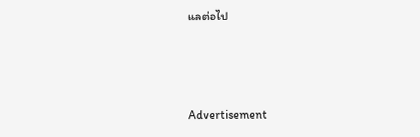แลต่อไป



Advertisement